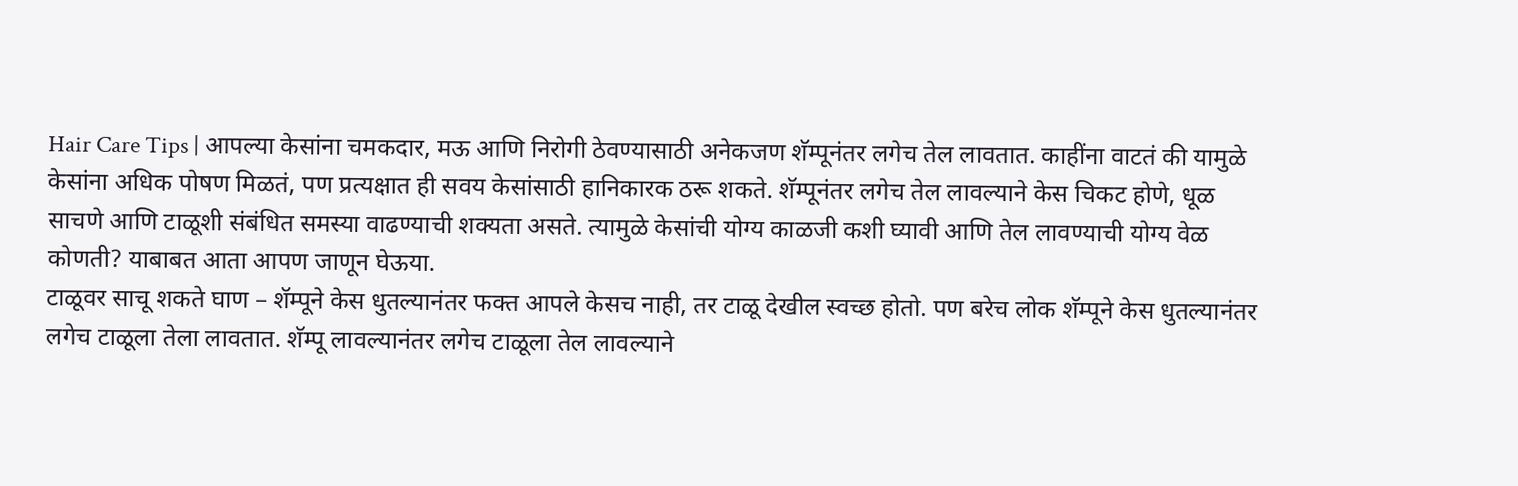Hair Care Tips | आपल्या केसांना चमकदार, मऊ आणि निरोगी ठेवण्यासाठी अनेकजण शॅम्पूनंतर लगेच तेल लावतात. काहींना वाटतं की यामुळे केसांना अधिक पोषण मिळतं, पण प्रत्यक्षात ही सवय केसांसाठी हानिकारक ठरू शकते. शॅम्पूनंतर लगेच तेल लावल्याने केस चिकट होणे, धूळ साचणे आणि टाळूशी संबंधित समस्या वाढण्याची शक्यता असते. त्यामुळे केसांची योग्य काळजी कशी घ्यावी आणि तेल लावण्याची योग्य वेळ कोणती? याबाबत आता आपण जाणून घेऊया.
टाळूवर साचू शकते घाण – शॅम्पूने केस धुतल्यानंतर फक्त आपले केसच नाही, तर टाळू देखील स्वच्छ होतो. पण बरेच लोक शॅम्पूने केस धुतल्यानंतर लगेच टाळूला तेला लावतात. शॅम्पू लावल्यानंतर लगेच टाळूला तेल लावल्याने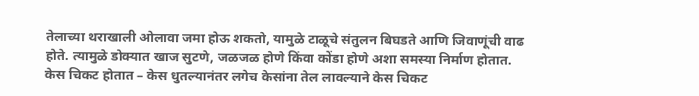तेलाच्या थराखाली ओलावा जमा होऊ शकतो, यामुळे टाळूचे संतुलन बिघडते आणि जिवाणूंची वाढ होते. त्यामुळे डोक्यात खाज सुटणे, जळजळ होणे किंवा कोंडा होणे अशा समस्या निर्माण होतात.
केस चिकट होतात – केस धुतल्यानंतर लगेच केसांना तेल लावल्याने केस चिकट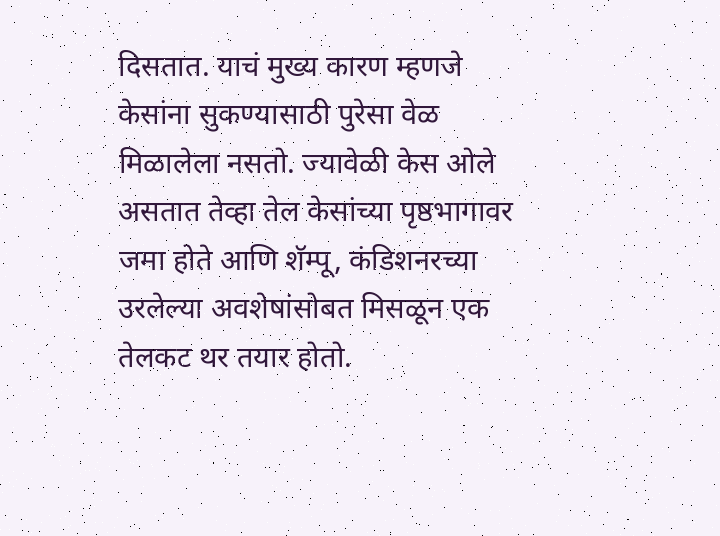दिसतात. याचं मुख्य कारण म्हणजे केसांना सुकण्यासाठी पुरेसा वेळ मिळालेला नसतो. ज्यावेळी केस ओले असतात तेव्हा तेल केसांच्या पृष्ठभागावर जमा होते आणि शॅम्पू, कंडिशनरच्या उरलेल्या अवशेषांसोबत मिसळून एक तेलकट थर तयार होतो.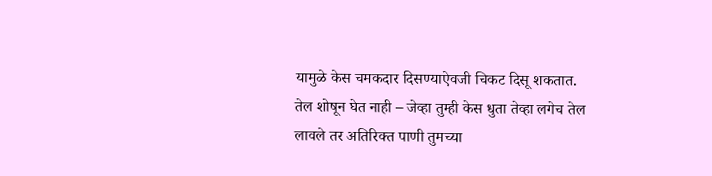यामुळे केस चमकदार दिसण्याऐवजी चिकट दिसू शकतात.
तेल शोषून घेत नाही – जेव्हा तुम्ही केस धुता तेव्हा लगेच तेल लावले तर अतिरिक्त पाणी तुमच्या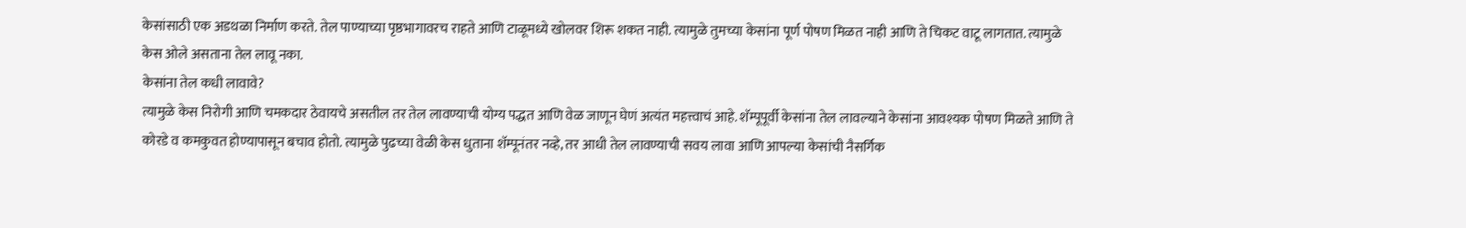केसांसाठी एक अडथळा निर्माण करते. तेल पाण्याच्या पृष्ठभागावरच राहते आणि टाळूमध्ये खोलवर शिरू शकत नाही. त्यामुळे तुमच्या केसांना पूर्ण पोषण मिळत नाही आणि ते चिकट वाटू लागतात. त्यामुळे केस ओले असताना तेल लावू नका.
केसांना तेल कधी लावावे?
त्यामुळे केस निरोगी आणि चमकदार ठेवायचे असतील तर तेल लावण्याची योग्य पद्धत आणि वेळ जाणून घेणं अत्यंत महत्त्वाचं आहे. शॅम्पूपूर्वी केसांना तेल लावल्याने केसांना आवश्यक पोषण मिळते आणि ते कोरडे व कमकुवत होण्यापासून बचाव होतो. त्यामुळे पुढच्या वेळी केस धुताना शॅम्पूनंतर नव्हे, तर आधी तेल लावण्याची सवय लावा आणि आपल्या केसांची नैसर्गिक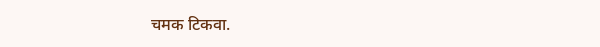चमक टिकवा.